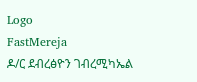Logo
FastMereja
ዶ/ር ደብረፅዮን ገብረሚካኤል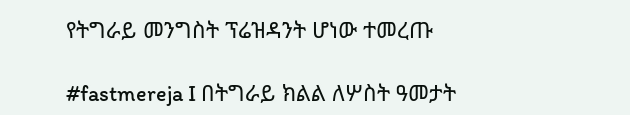የትግራይ መንግስት ፕሬዝዳንት ሆነው ተመረጡ

#fastmereja I በትግራይ ክልል ለሦስት ዓመታት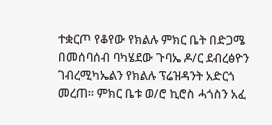ተቋርጦ የቆየው የክልሉ ምክር ቤት በድጋሜ በመሰባሰብ ባካሄደው ጉባኤ ዶ/ር ደብረፅዮን ገብረሚካኤልን የክልሉ ፕሬዝዳንት አድርጎ መረጠ። ምክር ቤቱ ወ/ሮ ኪሮስ ሓጎስን አፈ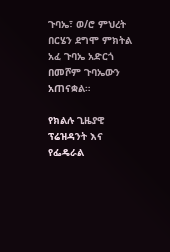ጉባኤ፣ ወ/ሮ ምህረት በርሄን ደግሞ ምክትል አፈ ጉባኤ አድርጎ በመሾም ጉባኤውን አጠናቋል።

የክልሉ ጊዜያዊ ፕሬዝዳንት እና የፌዴራል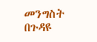መንግስት በጉዳዩ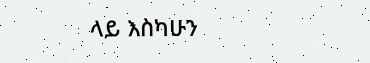ላይ እስካሁን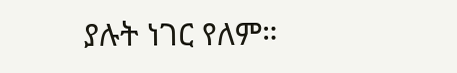ያሉት ነገር የለም።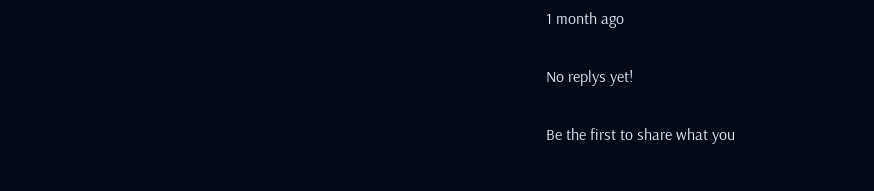1 month ago

No replys yet!

Be the first to share what you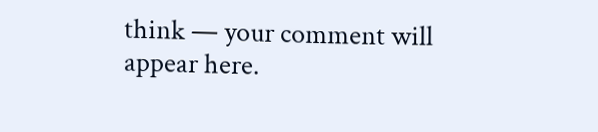think — your comment will appear here.